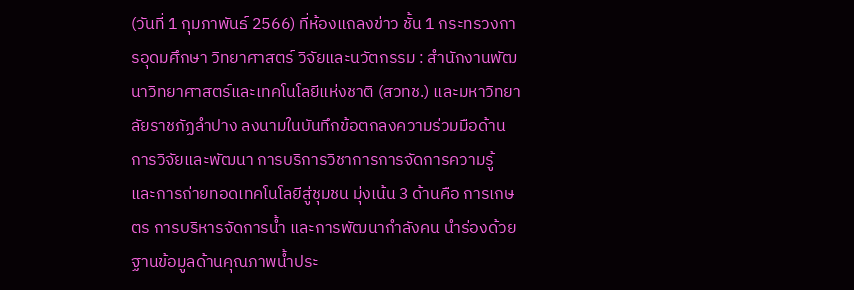(วันที่ 1 กุมภาพันธ์ 2566) ที่ห้องแถลงข่าว ชั้น 1 กระทรวงการอุดมศึกษา วิทยาศาสตร์ วิจัยและนวัตกรรม : สำนักงานพัฒนาวิทยาศาสตร์และเทคโนโลยีแห่งชาติ (สวทช.) และมหาวิทยาลัยราชภัฏลำปาง ลงนามในบันทึกข้อตกลงความร่วมมือด้านการวิจัยและพัฒนา การบริการวิชาการการจัดการความรู้ และการถ่ายทอดเทคโนโลยีสู่ชุมชน มุ่งเน้น 3 ด้านคือ การเกษตร การบริหารจัดการน้ำ และการพัฒนากำลังคน นำร่องด้วยฐานข้อมูลด้านคุณภาพน้ำประ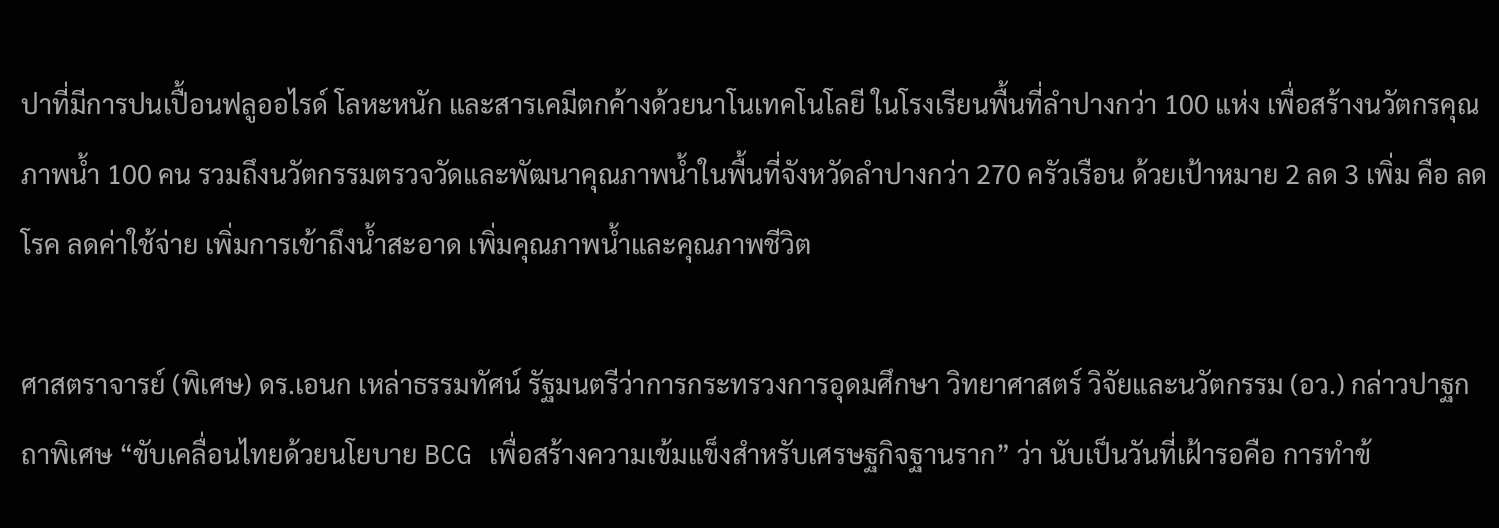ปาที่มีการปนเปื้อนฟลูออไรด์ โลหะหนัก และสารเคมีตกค้างด้วยนาโนเทคโนโลยี ในโรงเรียนพื้นที่ลำปางกว่า 100 แห่ง เพื่อสร้างนวัตกรคุณภาพน้ำ 100 คน รวมถึงนวัตกรรมตรวจวัดและพัฒนาคุณภาพน้ำในพื้นที่จังหวัดลำปางกว่า 270 ครัวเรือน ด้วยเป้าหมาย 2 ลด 3 เพิ่ม คือ ลดโรค ลดค่าใช้จ่าย เพิ่มการเข้าถึงน้ำสะอาด เพิ่มคุณภาพน้ำและคุณภาพชีวิต

ศาสตราจารย์ (พิเศษ) ดร.เอนก เหล่าธรรมทัศน์ รัฐมนตรีว่าการกระทรวงการอุดมศึกษา วิทยาศาสตร์ วิจัยและนวัตกรรม (อว.) กล่าวปาฐกถาพิเศษ “ขับเคลื่อนไทยด้วยนโยบาย BCG เพื่อสร้างความเข้มแข็งสำหรับเศรษฐกิจฐานราก” ว่า นับเป็นวันที่เฝ้ารอคือ การทำข้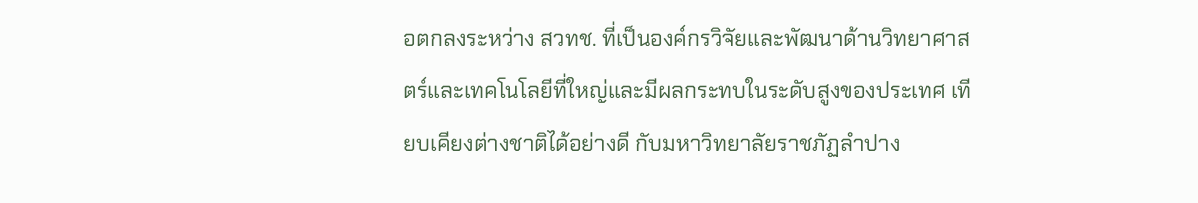อตกลงระหว่าง สวทช. ที่เป็นองค์กรวิจัยและพัฒนาด้านวิทยาศาสตร์และเทคโนโลยีที่ใหญ่และมีผลกระทบในระดับสูงของประเทศ เทียบเคียงต่างชาติได้อย่างดี กับมหาวิทยาลัยราชภัฏลำปาง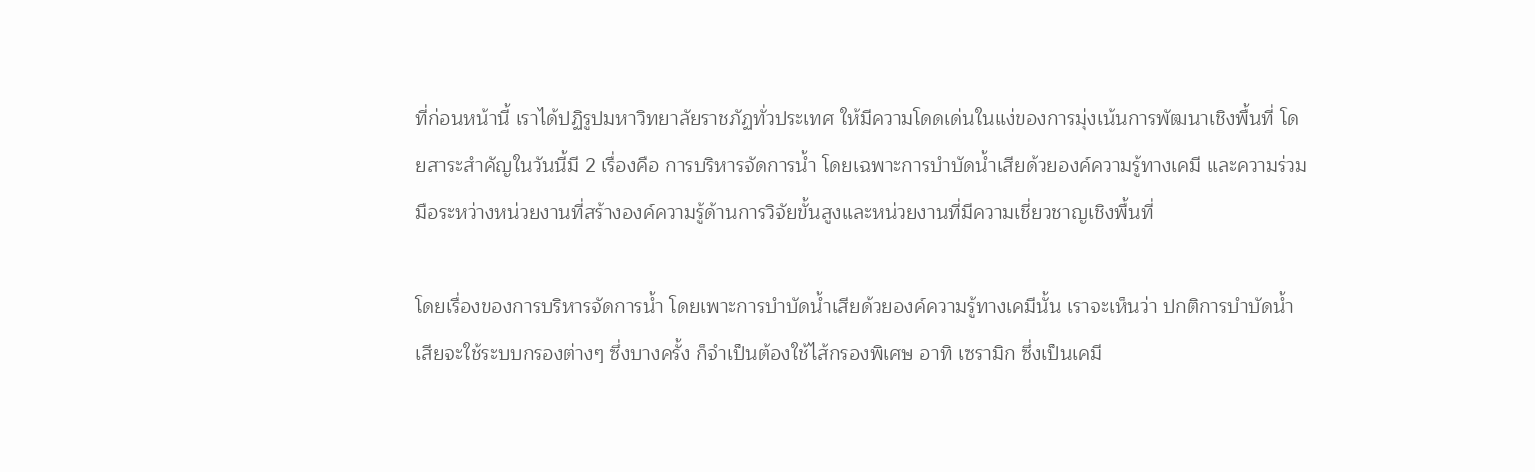ที่ก่อนหน้านี้ เราได้ปฏิรูปมหาวิทยาลัยราชภัฏทั่วประเทศ ให้มีความโดดเด่นในแง่ของการมุ่งเน้นการพัฒนาเชิงพื้นที่ โดยสาระสำคัญในวันนี้มี 2 เรื่องคือ การบริหารจัดการน้ำ โดยเฉพาะการบำบัดน้ำเสียด้วยองค์ความรู้ทางเคมี และความร่วมมือระหว่างหน่วยงานที่สร้างองค์ความรู้ด้านการวิจัยขั้นสูงและหน่วยงานที่มีความเชี่ยวชาญเชิงพื้นที่

โดยเรื่องของการบริหารจัดการน้ำ โดยเพาะการบำบัดน้ำเสียด้วยองค์ความรู้ทางเคมีนั้น เราจะเห็นว่า ปกติการบำบัดน้ำเสียจะใช้ระบบกรองต่างๆ ซึ่งบางครั้ง ก็จำเป็นต้องใช้ไส้กรองพิเศษ อาทิ เซรามิก ซึ่งเป็นเคมี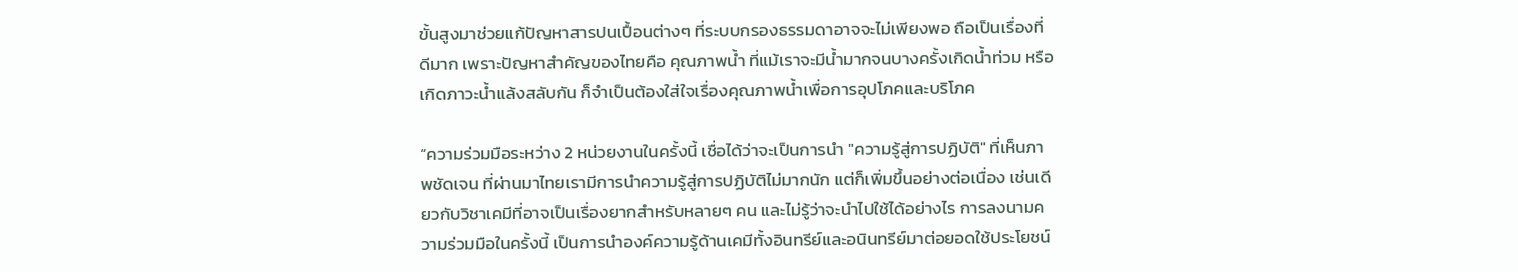ขั้นสูงมาช่วยแก้ปัญหาสารปนเปื้อนต่างๆ ที่ระบบกรองธรรมดาอาจจะไม่เพียงพอ ถือเป็นเรื่องที่ดีมาก เพราะปัญหาสำคัญของไทยคือ คุณภาพน้ำ ที่แม้เราจะมีน้ำมากจนบางครั้งเกิดน้ำท่วม หรือเกิดภาวะน้ำแล้งสลับกัน ก็จำเป็นต้องใส่ใจเรื่องคุณภาพน้ำเพื่อการอุปโภคและบริโภค

“ความร่วมมือระหว่าง 2 หน่วยงานในครั้งนี้ เชื่อได้ว่าจะเป็นการนำ "ความรู้สู่การปฏิบัติ" ที่เห็นภาพชัดเจน ที่ผ่านมาไทยเรามีการนำความรู้สู่การปฏิบัติไม่มากนัก แต่ก็เพิ่มขึ้นอย่างต่อเนื่อง เช่นเดียวกับวิชาเคมีที่อาจเป็นเรื่องยากสำหรับหลายๆ คน และไม่รู้ว่าจะนำไปใช้ได้อย่างไร การลงนามความร่วมมือในครั้งนี้ เป็นการนำองค์ความรู้ด้านเคมีทั้งอินทรีย์และอนินทรีย์มาต่อยอดใช้ประโยชน์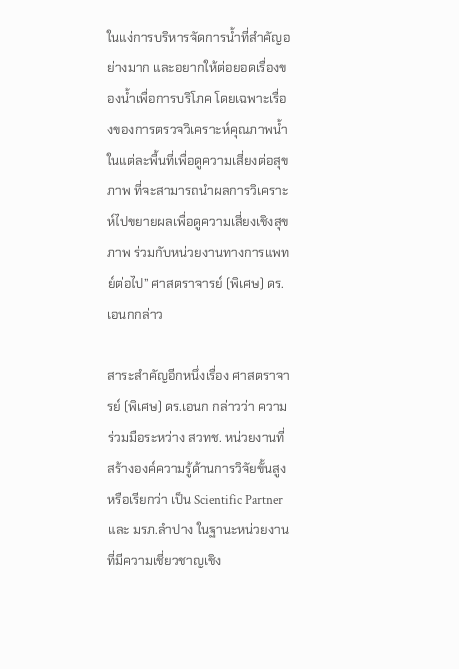ในแง่การบริหารจัดการน้ำที่สำคัญอย่างมาก และอยากให้ต่อยอดเรื่องของน้ำเพื่อการบริโภค โดยเฉพาะเรื่องของการตรวจวิเคราะห์คุณภาพน้ำในแต่ละพื้นที่เพื่อดูความเสี่ยงต่อสุขภาพ ที่จะสามารถนำผลการวิเคราะห์ไปขยายผลเพื่อดูความเสี่ยงเชิงสุขภาพ ร่วมกับหน่วยงานทางการแพทย์ต่อไป” ศาสตราจารย์ (พิเศษ) ดร.เอนกกล่าว

สาระสำคัญอีกหนึ่งเรื่อง ศาสตราจารย์ (พิเศษ) ดร.เอนก กล่าวว่า ความร่วมมือระหว่าง สวทช. หน่วยงานที่สร้างองค์ความรู้ด้านการวิจัยขั้นสูง หรือเรียกว่า เป็น Scientific Partner และ มรภ.ลำปาง ในฐานะหน่วยงานที่มีความเชี่ยวชาญเชิง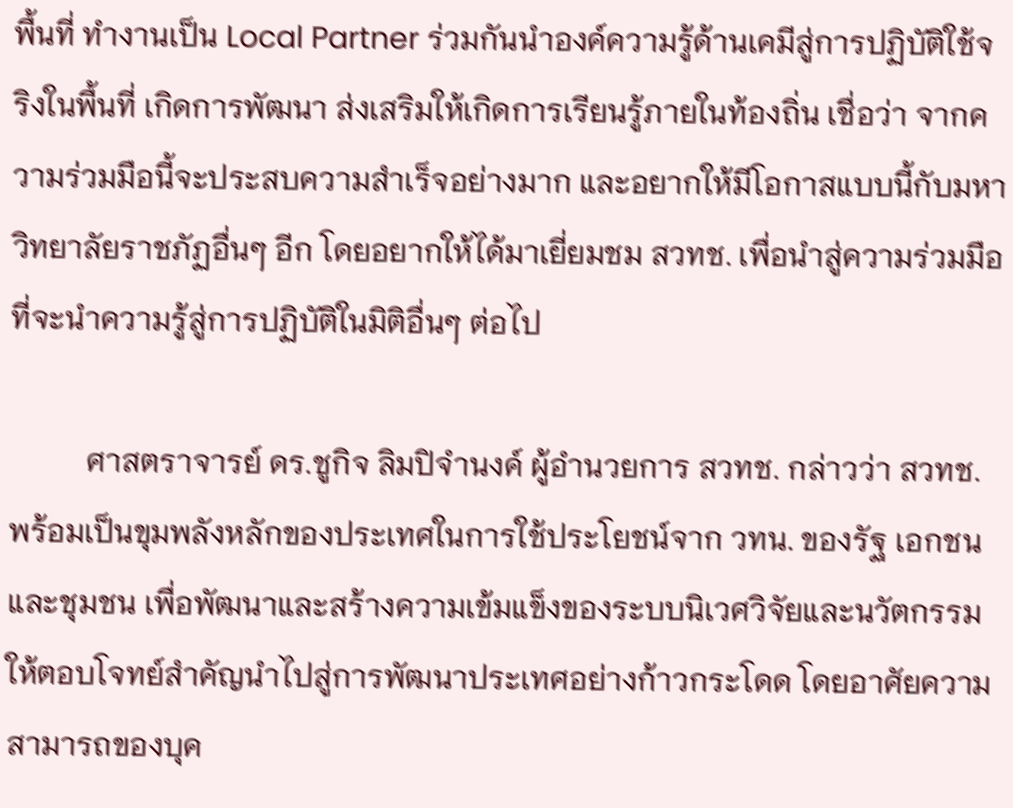พื้นที่ ทำงานเป็น Local Partner ร่วมกันนำองค์ความรู้ด้านเคมีสู่การปฏิบัติใช้จริงในพื้นที่ เกิดการพัฒนา ส่งเสริมให้เกิดการเรียนรู้ภายในท้องถิ่น เชื่อว่า จากความร่วมมือนี้จะประสบความสำเร็จอย่างมาก และอยากให้มีโอกาสแบบนี้กับมหาวิทยาลัยราชภัฏอื่นๆ อีก โดยอยากให้ได้มาเยี่ยมชม สวทช. เพื่อนำสู่ความร่วมมือที่จะนำความรู้สู่การปฏิบัติในมิติอื่นๆ ต่อไป

          ศาสตราจารย์ ดร.ชูกิจ ลิมปิจำนงค์ ผู้อำนวยการ สวทช. กล่าวว่า สวทช. พร้อมเป็นขุมพลังหลักของประเทศในการใช้ประโยชน์จาก วทน. ของรัฐ เอกชน และชุมชน เพื่อพัฒนาและสร้างความเข้มแข็งของระบบนิเวศวิจัยและนวัตกรรมให้ตอบโจทย์สำคัญนำไปสู่การพัฒนาประเทศอย่างก้าวกระโดด โดยอาศัยความสามารถของบุค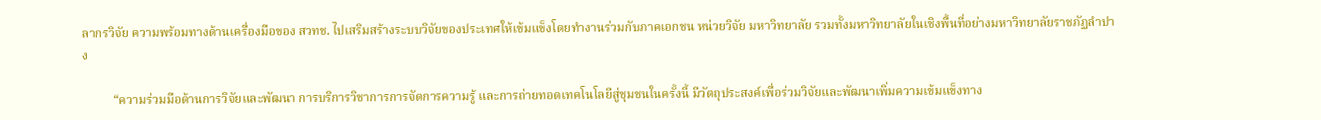ลากรวิจัย ความพร้อมทางด้านเครื่องมือของ สวทช. ไปเสริมสร้างระบบวิจัยของประเทศให้เข้มแข็งโดยทำงานร่วมกับภาคเอกชน หน่วยวิจัย มหาวิทยาลัย รวมทั้งมหาวิทยาลัยในเชิงพื้นที่อย่างมหาวิทยาลัยราชภัฏลำปาง

          “ความร่วมมือด้านการวิจัยและพัฒนา การบริการวิชาการการจัดการความรู้ และการถ่ายทอดเทคโนโลยีสู่ชุมชนในครั้งนี้ มีวัตถุประสงค์เพื่อร่วมวิจัยและพัฒนาเพิ่มความเข้มแข็งทาง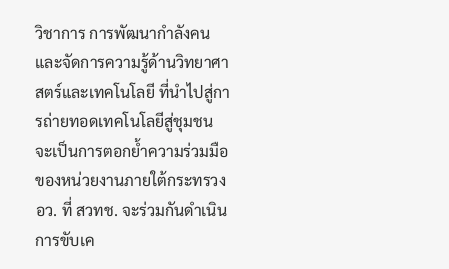วิชาการ การพัฒนากำลังคนและจัดการความรู้ด้านวิทยาศาสตร์และเทคโนโลยี ที่นำไปสู่การถ่ายทอดเทคโนโลยีสู่ชุมชน จะเป็นการตอกย้ำความร่วมมือของหน่วยงานภายใต้กระทรวง อว. ที่ สวทช. จะร่วมกันดำเนินการขับเค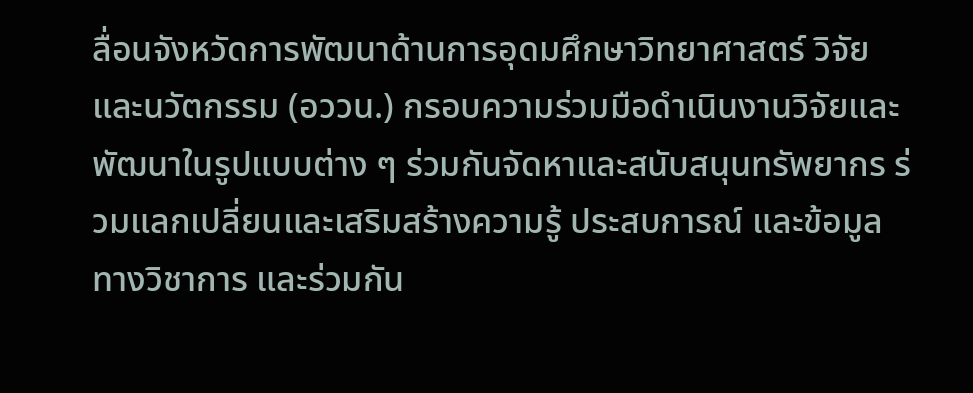ลื่อนจังหวัดการพัฒนาด้านการอุดมศึกษาวิทยาศาสตร์ วิจัยและนวัตกรรม (อววน.) กรอบความร่วมมือดำเนินงานวิจัยและพัฒนาในรูปแบบต่าง ๆ ร่วมกันจัดหาและสนับสนุนทรัพยากร ร่วมแลกเปลี่ยนและเสริมสร้างความรู้ ประสบการณ์ และข้อมูลทางวิชาการ และร่วมกัน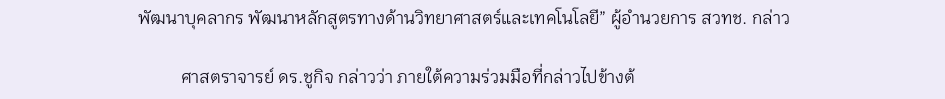พัฒนาบุคลากร พัฒนาหลักสูตรทางด้านวิทยาศาสตร์และเทคโนโลยี” ผู้อำนวยการ สวทช. กล่าว

          ศาสตราจารย์ ดร.ชูกิจ กล่าวว่า ภายใต้ความร่วมมือที่กล่าวไปข้างต้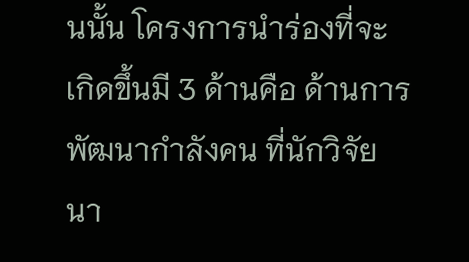นนั้น โครงการนำร่องที่จะเกิดขึ้นมี 3 ด้านคือ ด้านการพัฒนากำลังคน ที่นักวิจัยนา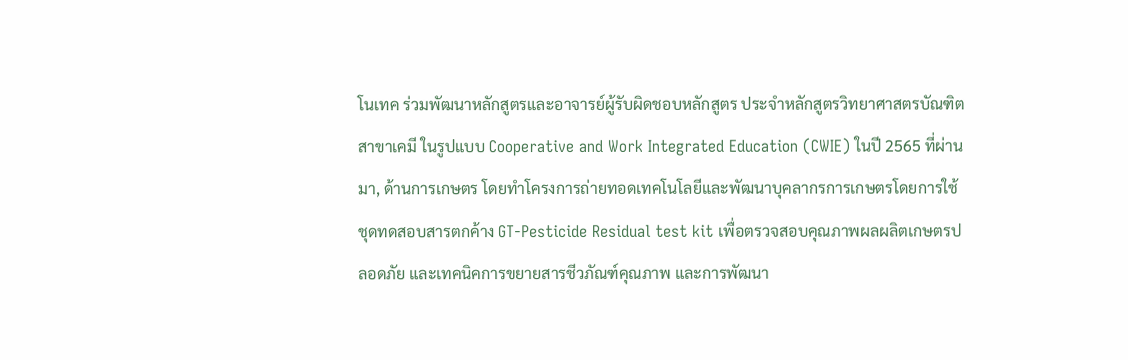โนเทค ร่วมพัฒนาหลักสูตรและอาจารย์ผู้รับผิดชอบหลักสูตร ประจำหลักสูตรวิทยาศาสตรบัณฑิต สาขาเคมี ในรูปแบบ Cooperative and Work Integrated Education (CWIE) ในปี 2565 ที่ผ่านมา, ด้านการเกษตร โดยทำโครงการถ่ายทอดเทคโนโลยีและพัฒนาบุคลากรการเกษตรโดยการใช้ชุดทดสอบสารตกค้าง GT-Pesticide Residual test kit เพื่อตรวจสอบคุณภาพผลผลิตเกษตรปลอดภัย และเทคนิคการขยายสารชีวภัณฑ์คุณภาพ และการพัฒนา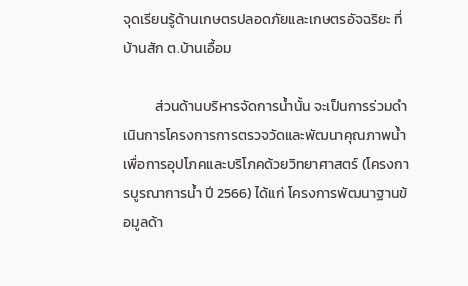จุดเรียนรู้ด้านเกษตรปลอดภัยและเกษตรอัจฉริยะ ที่บ้านสัก ต.บ้านเอื้อม

          ส่วนด้านบริหารจัดการน้ำนั้น จะเป็นการร่วมดำเนินการโครงการการตรวจวัดและพัฒนาคุณภาพน้ำเพื่อการอุปโภคและบริโภคด้วยวิทยาศาสตร์ (โครงการบูรณาการน้ำ ปี 2566) ได้แก่ โครงการพัฒนาฐานข้อมูลด้า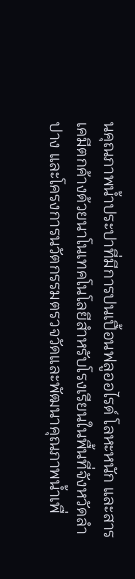นคุณภาพน้ำประปาที่มีการปนเปื้อนฟลูออไรด์ โลหะหนัก และสารเคมีตกค้างด้วยนาโนเทคโนโลยีสำหรับโรงเรียนในพื้นที่จังหวัดลำปาง และโครงการนวัตกรรมตรวจวัดและพัฒนาคุณภาพน้ำเพื่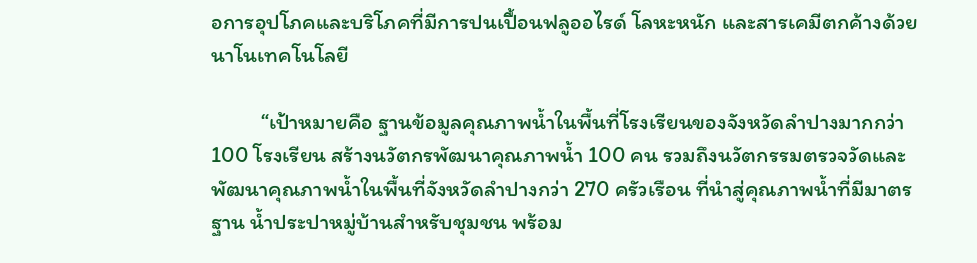อการอุปโภคและบริโภคที่มีการปนเปื้อนฟลูออไรด์ โลหะหนัก และสารเคมีตกค้างด้วยนาโนเทคโนโลยี

          “เป้าหมายคือ ฐานข้อมูลคุณภาพน้ำในพื้นที่โรงเรียนของจังหวัดลำปางมากกว่า 100 โรงเรียน สร้างนวัตกรพัฒนาคุณภาพน้ำ 100 คน รวมถึงนวัตกรรมตรวจวัดและพัฒนาคุณภาพน้ำในพื้นที่จังหวัดลำปางกว่า 270 ครัวเรือน ที่นำสู่คุณภาพน้ำที่มีมาตรฐาน น้ำประปาหมู่บ้านสำหรับชุมชน พร้อม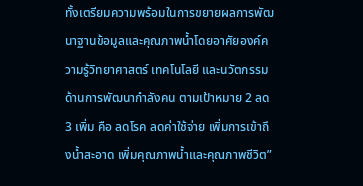ทั้งเตรียมความพร้อมในการขยายผลการพัฒนาฐานข้อมูลและคุณภาพน้ำโดยอาศัยองค์ความรู้วิทยาศาสตร์ เทคโนโลยี และนวัตกรรมด้านการพัฒนากำลังคน ตามเป้าหมาย 2 ลด 3 เพิ่ม คือ ลดโรค ลดค่าใช้จ่าย เพิ่มการเข้าถึงน้ำสะอาด เพิ่มคุณภาพน้ำและคุณภาพชีวิต”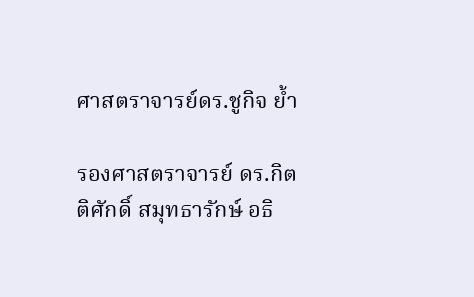ศาสตราจารย์ดร.ชูกิจ ย้ำ

รองศาสตราจารย์ ดร.กิตติศักดิ์ สมุทธารักษ์ อธิ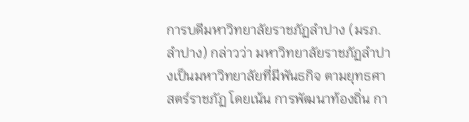การบดีมหาวิทยาลัยราชภัฏลำปาง (มรภ.ลำปาง) กล่าวว่า มหาวิทยาลัยราชภัฏลำปางเป็นมหาวิทยาลัยที่มีพันธกิจ ตามยุทธศาสตร์ราชภัฏ โดยเน้น การพัฒนาท้องถิ่น กา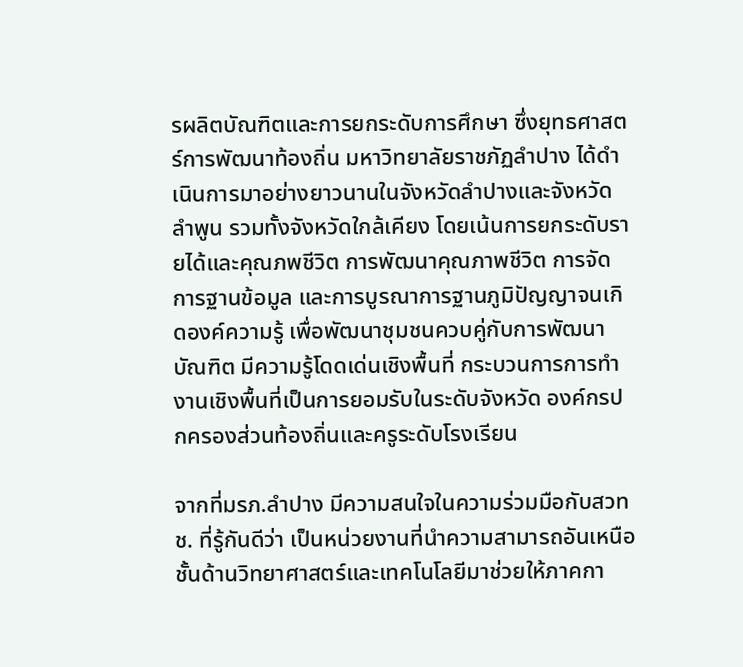รผลิตบัณฑิตและการยกระดับการศึกษา ซึ่งยุทธศาสตร์การพัฒนาท้องถิ่น มหาวิทยาลัยราชภัฏลำปาง ได้ดำเนินการมาอย่างยาวนานในจังหวัดลำปางและจังหวัดลำพูน รวมทั้งจังหวัดใกล้เคียง โดยเน้นการยกระดับรายได้และคุณภพชีวิต การพัฒนาคุณภาพชีวิต การจัดการฐานข้อมูล และการบูรณาการฐานภูมิปัญญาจนเกิดองค์ความรู้ เพื่อพัฒนาชุมชนควบคู่กับการพัฒนาบัณฑิต มีความรู้โดดเด่นเชิงพื้นที่ กระบวนการการทำงานเชิงพื้นที่เป็นการยอมรับในระดับจังหวัด องค์กรปกครองส่วนท้องถิ่นและครูระดับโรงเรียน

จากที่มรภ.ลำปาง มีความสนใจในความร่วมมือกับสวทช. ที่รู้กันดีว่า เป็นหน่วยงานที่นำความสามารถอันเหนือชั้นด้านวิทยาศาสตร์และเทคโนโลยีมาช่วยให้ภาคกา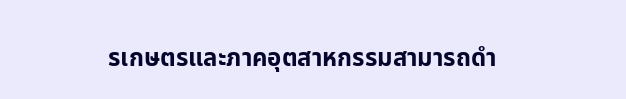รเกษตรและภาคอุตสาหกรรมสามารถดำ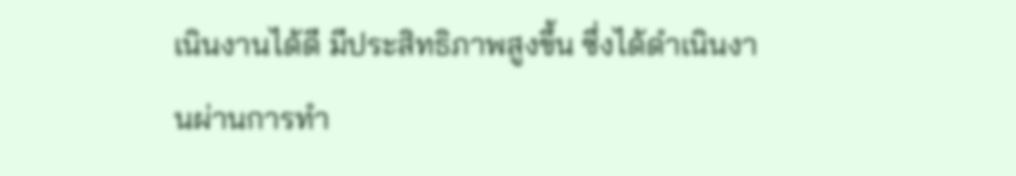เนินงานได้ดี มีประสิทธิภาพสูงขึ้น ซึ่งได้ดำเนินงานผ่านการทำ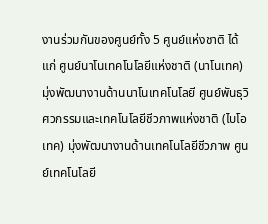งานร่วมกันของศูนย์ทั้ง 5 ศูนย์แห่งชาติ ได้แก่ ศูนย์นาโนเทคโนโลยีแห่งชาติ (นาโนเทค) มุ่งพัฒนางานด้านนาโนเทคโนโลยี ศูนย์พันธุวิศวกรรมและเทคโนโลยีชีวภาพแห่งชาติ (ไบโอเทค) มุ่งพัฒนางานด้านเทคโนโลยีชีวภาพ ศูนย์เทคโนโลยี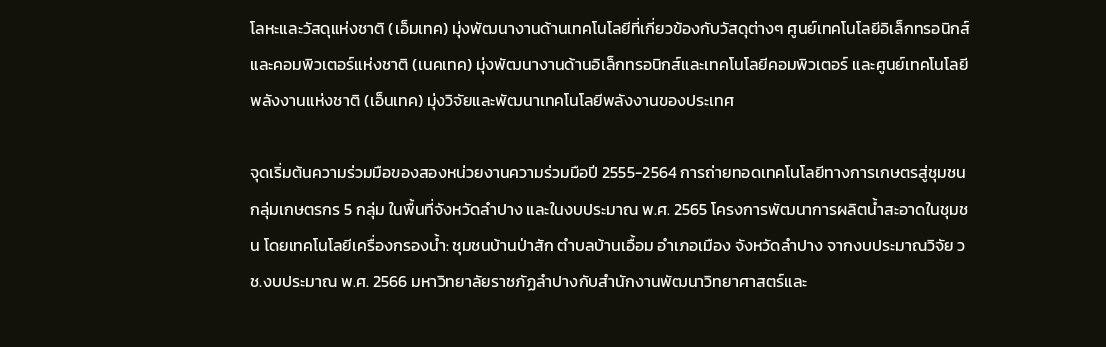โลหะและวัสดุแห่งชาติ (เอ็มเทค) มุ่งพัฒนางานด้านเทคโนโลยีที่เกี่ยวข้องกับวัสดุต่างๆ ศูนย์เทคโนโลยีอิเล็กทรอนิกส์และคอมพิวเตอร์แห่งชาติ (เนคเทค) มุ่งพัฒนางานด้านอิเล็กทรอนิกส์และเทคโนโลยีคอมพิวเตอร์ และศูนย์เทคโนโลยีพลังงานแห่งชาติ (เอ็นเทค) มุ่งวิจัยและพัฒนาเทคโนโลยีพลังงานของประเทศ

จุดเริ่มต้นความร่วมมือของสองหน่วยงานความร่วมมือปี 2555-2564 การถ่ายทอดเทคโนโลยีทางการเกษตรสู่ชุมชน กลุ่มเกษตรกร 5 กลุ่ม ในพื้นที่จังหวัดลำปาง และในงบประมาณ พ.ศ. 2565 โครงการพัฒนาการผลิตน้ำสะอาดในชุมชน โดยเทคโนโลยีเครื่องกรองน้ำ: ชุมชนบ้านป่าสัก ตำบลบ้านเอื้อม อำเภอเมือง จังหวัดลำปาง จากงบประมาณวิจัย วช.งบประมาณ พ.ศ. 2566 มหาวิทยาลัยราชภัฏลำปางกับสำนักงานพัฒนาวิทยาศาสตร์และ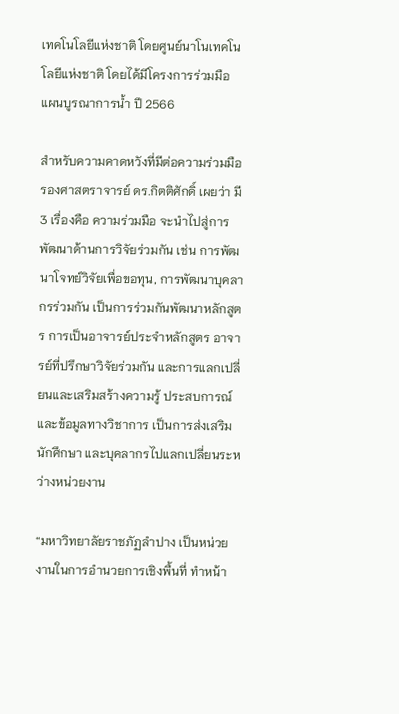เทคโนโลยีแห่งชาติ โดยศูนย์นาโนเทคโนโลยีแห่งชาติ โดยได้มีโครงการร่วมมือ แผนบูรณาการน้ำ ปี 2566

สำหรับความคาดหวังที่มีต่อความร่วมมือ รองศาสตราจารย์ ดร.กิตติศักดิ์ เผยว่า มี 3 เรื่องคือ ความร่วมมือ จะนำไปสู่การพัฒนาด้านการวิจัยร่วมกัน เช่น การพัฒนาโจทย์วิจัยเพื่อขอทุน, การพัฒนาบุคลากรร่วมกัน เป็นการร่วมกันพัฒนาหลักสูตร การเป็นอาจารย์ประจำหลักสูตร อาจารย์ที่ปรึกษาวิจัยร่วมกัน และการแลกเปลี่ยนและเสริมสร้างความรู้ ประสบการณ์และข้อมูลทางวิชาการ เป็นการส่งเสริมนักศึกษา และบุคลากรไปแลกเปลี่ยนระหว่างหน่วยงาน

“มหาวิทยาลัยราชภัฏลำปาง เป็นหน่วยงานในการอำนวยการเชิงพื้นที่ ทำหน้า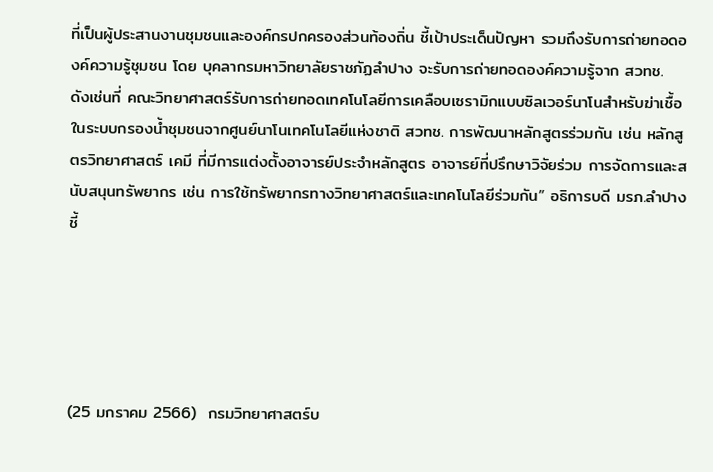ที่เป็นผู้ประสานงานชุมชนและองค์กรปกครองส่วนท้องถิ่น ชี้เป้าประเด็นปัญหา รวมถึงรับการถ่ายทอดองค์ความรู้ชุมชน โดย บุคลากรมหาวิทยาลัยราชภัฏลำปาง จะรับการถ่ายทอดองค์ความรู้จาก สวทช.  ดังเช่นที่ คณะวิทยาศาสตร์รับการถ่ายทอดเทคโนโลยีการเคลือบเซรามิกแบบซิลเวอร์นาโนสำหรับฆ่าเชื้อในระบบกรองน้ำชุมชนจากศูนย์นาโนเทคโนโลยีแห่งชาติ สวทช. การพัฒนาหลักสูตรร่วมกัน เช่น หลักสูตรวิทยาศาสตร์ เคมี ที่มีการแต่งตั้งอาจารย์ประจำหลักสูตร อาจารย์ที่ปรึกษาวิจัยร่วม การจัดการและสนับสนุนทรัพยากร เช่น การใช้ทรัพยากรทางวิทยาศาสตร์และเทคโนโลยีร่วมกัน” อธิการบดี มรภ.ลำปาง ชี้





(25 มกราคม 2566)  กรมวิทยาศาสตร์บ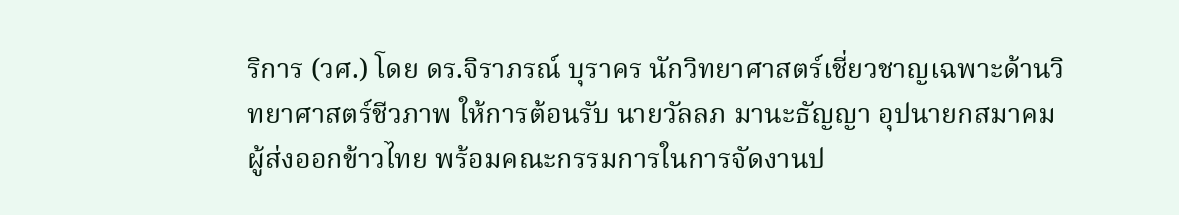ริการ (วศ.) โดย ดร.จิราภรณ์ บุราคร นักวิทยาศาสตร์เชี่ยวชาญเฉพาะด้านวิทยาศาสตร์ชีวภาพ ให้การต้อนรับ นายวัลลภ มานะธัญญา อุปนายกสมาคมผู้ส่งออกข้าวไทย พร้อมคณะกรรมการในการจัดงานป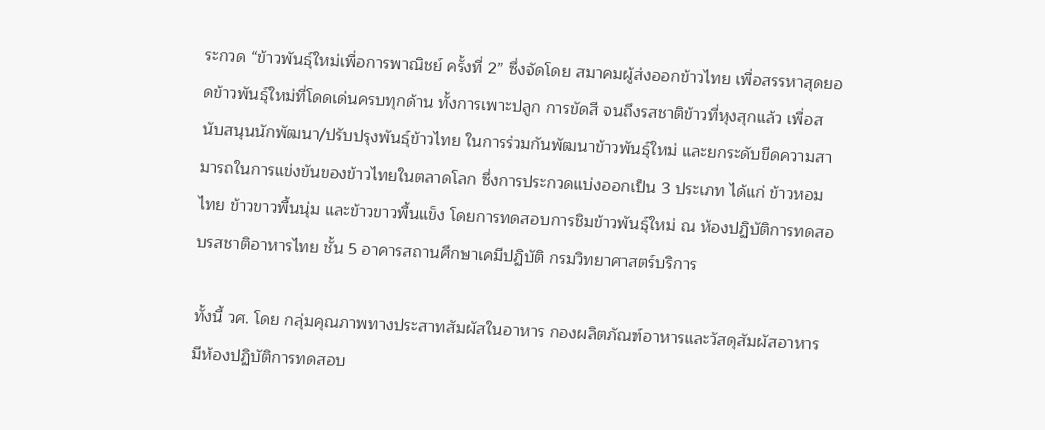ระกวด “ข้าวพันธุ์ใหม่เพื่อการพาณิชย์ ครั้งที่ 2” ซึ่งจัดโดย สมาคมผู้ส่งออกข้าวไทย เพื่อสรรหาสุดยอดข้าวพันธุ์ใหม่ที่โดดเด่นครบทุกด้าน ทั้งการเพาะปลูก การขัดสี จนถึงรสชาติข้าวที่หุงสุกแล้ว เพื่อสนับสนุนนักพัฒนา/ปรับปรุงพันธุ์ข้าวไทย ในการร่วมกันพัฒนาข้าวพันธุ์ใหม่ และยกระดับขีดความสามารถในการแข่งขันของข้าวไทยในตลาดโลก ซึ่งการประกวดแบ่งออกเป็น 3 ประเภท ได้แก่ ข้าวหอมไทย ข้าวขาวพื้นนุ่ม และข้าวขาวพื้นแข็ง โดยการทดสอบการชิมข้าวพันธุ์ใหม่ ณ ห้องปฏิบัติการทดสอบรสชาติอาหารไทย ชั้น 5 อาคารสถานศึกษาเคมีปฏิบัติ กรมวิทยาศาสตร์บริการ

ทั้งนี้ วศ. โดย กลุ่มคุณภาพทางประสาทสัมผัสในอาหาร กองผลิตภัณฑ์อาหารและวัสดุสัมผัสอาหาร มีห้องปฏิบัติการทดสอบ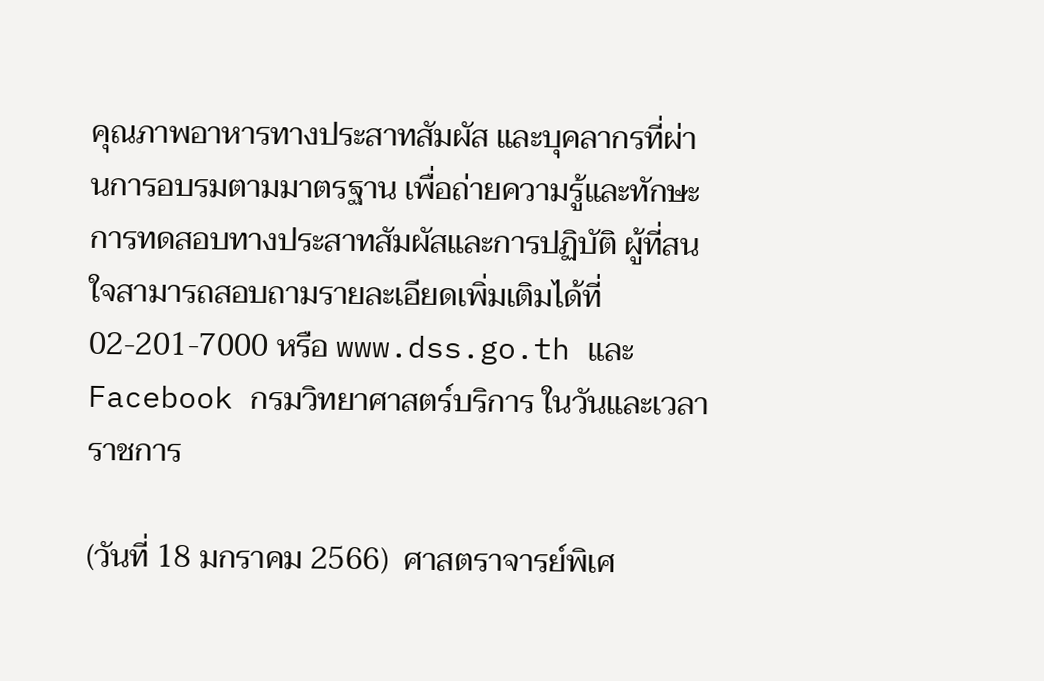คุณภาพอาหารทางประสาทสัมผัส และบุคลากรที่ผ่านการอบรมตามมาตรฐาน เพื่อถ่ายความรู้และทักษะการทดสอบทางประสาทสัมผัสและการปฏิบัติ ผู้ที่สนใจสามารถสอบถามรายละเอียดเพิ่มเติมได้ที่ 02-201-7000 หรือ www.dss.go.th และ Facebook กรมวิทยาศาสตร์บริการ ในวันและเวลาราชการ

(วันที่ 18 มกราคม 2566)  ศาสตราจารย์พิเศ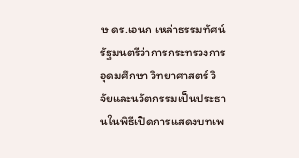ษ ดร.เอนก เหล่าธรรมทัศน์ รัฐมนตรีว่าการกระทรวงการอุดมศึกษา วิทยาศาสตร์ วิจัยและนวัตกรรมเป็นประธานในพิธีเปิดการแสดงบทเพ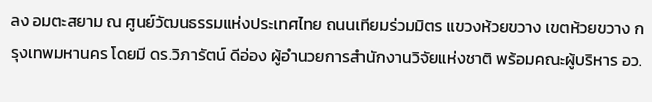ลง อมตะสยาม ณ ศูนย์วัฒนธรรมแห่งประเทศไทย ถนนเทียมร่วมมิตร แขวงห้วยขวาง เขตห้วยขวาง กรุงเทพมหานคร โดยมี ดร.วิภารัตน์ ดีอ่อง ผู้อำนวยการสำนักงานวิจัยแห่งชาติ พร้อมคณะผู้บริหาร อว.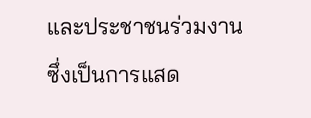และประชาชนร่วมงาน ซึ่งเป็นการแสด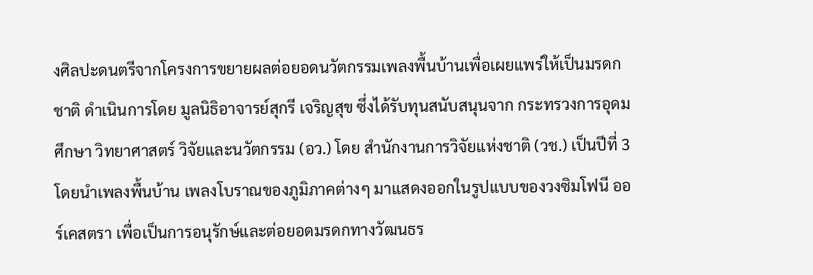งศิลปะดนตรีจากโครงการขยายผลต่อยอดนวัตกรรมเพลงพื้นบ้านเพื่อเผยแพร่ให้เป็นมรดกชาติ ดำเนินการโดย มูลนิธิอาจารย์สุกรี เจริญสุข ซึ่งได้รับทุนสนับสนุนจาก กระทรวงการอุดมศึกษา วิทยาศาสตร์ วิจัยและนวัตกรรม (อว.) โดย สำนักงานการวิจัยแห่งชาติ (วช.) เป็นปีที่ 3 โดยนำเพลงพื้นบ้าน เพลงโบราณของภูมิภาคต่างๆ มาแสดงออกในรูปแบบของวงซิมโฟนี ออร์เคสตรา เพื่อเป็นการอนุรักษ์และต่อยอดมรดกทางวัฒนธร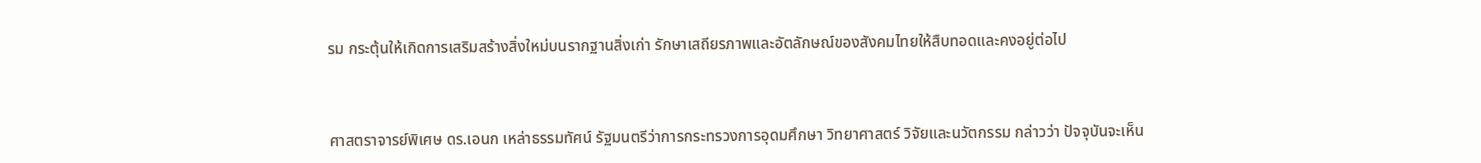รม กระตุ้นให้เกิดการเสริมสร้างสิ่งใหม่บนรากฐานสิ่งเก่า รักษาเสถียรภาพและอัตลักษณ์ของสังคมไทยให้สืบทอดและคงอยู่ต่อไป



ศาสตราจารย์พิเศษ ดร.เอนก เหล่าธรรมทัศน์ รัฐมนตรีว่าการกระทรวงการอุดมศึกษา วิทยาศาสตร์ วิจัยและนวัตกรรม กล่าวว่า ปัจจุบันจะเห็น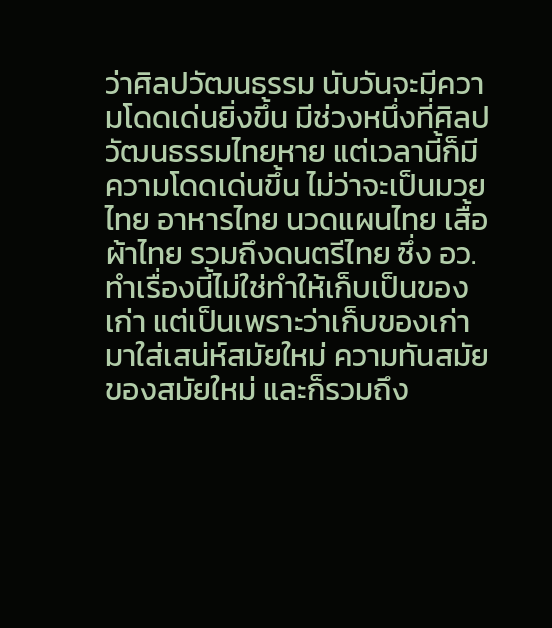ว่าศิลปวัฒนธรรม นับวันจะมีความโดดเด่นยิ่งขึ้น มีช่วงหนึ่งที่ศิลปวัฒนธรรมไทยหาย แต่เวลานี้ก็มีความโดดเด่นขึ้น ไม่ว่าจะเป็นมวยไทย อาหารไทย นวดแผนไทย เสื้อผ้าไทย รวมถึงดนตรีไทย ซึ่ง อว. ทำเรื่องนี้ไม่ใช่ทำให้เก็บเป็นของเก่า แต่เป็นเพราะว่าเก็บของเก่ามาใส่เสน่ห์สมัยใหม่ ความทันสมัยของสมัยใหม่ และก็รวมถึง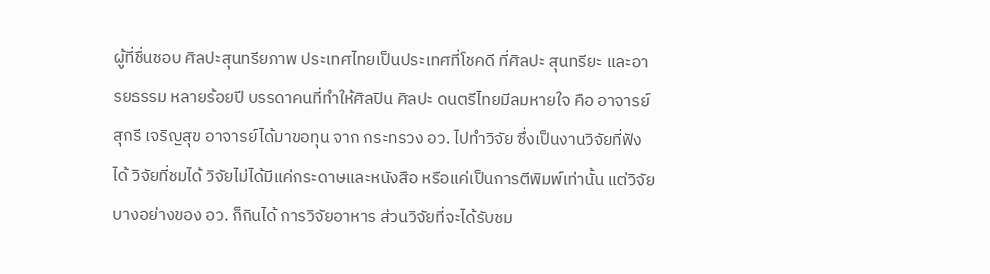ผู้ที่ชื่นชอบ ศิลปะสุนทรียภาพ ประเทศไทยเป็นประเทศที่โชคดี ที่ศิลปะ สุนทรียะ และอารยธรรม หลายร้อยปี บรรดาคนที่ทำให้ศิลปิน ศิลปะ ดนตรีไทยมีลมหายใจ คือ อาจารย์สุกรี เจริญสุข อาจารย์ได้มาขอทุน จาก กระทรวง อว. ไปทำวิจัย ซึ่งเป็นงานวิจัยที่ฟังได้ วิจัยที่ชมได้ วิจัยไม่ได้มีแค่กระดาษและหนังสือ หรือแค่เป็นการตีพิมพ์เท่านั้น แต่วิจัยบางอย่างของ อว. ก็กินได้ การวิจัยอาหาร ส่วนวิจัยที่จะได้รับชม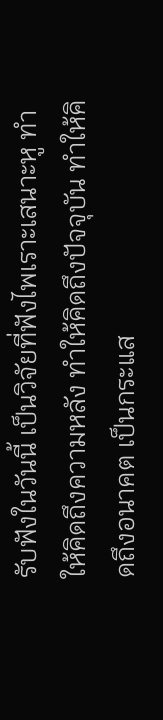รับฟังในวันนี้ เป็นวิจัยที่ฟังไพเราะเสนาะหู ทำให้คิดถึงความหลัง ทำให้คิดถึงปัจจุบัน ทำให้คิดถึงอนาคต เป็นกระแส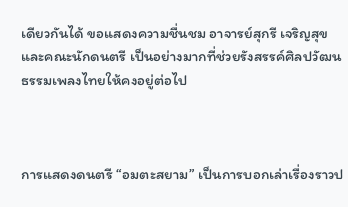เดียวกันได้ ขอแสดงความชื่นชม อาจารย์สุกรี เจริญสุข และคณะนักดนตรี เป็นอย่างมากที่ช่วยรังสรรค์ศิลปวัฒนธรรมเพลงไทยให้คงอยู่ต่อไป



การแสดงดนตรี “อมตะสยาม” เป็นการบอกเล่าเรื่องราวป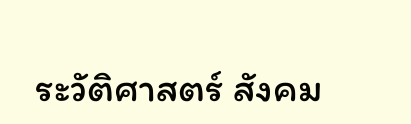ระวัติศาสตร์ สังคม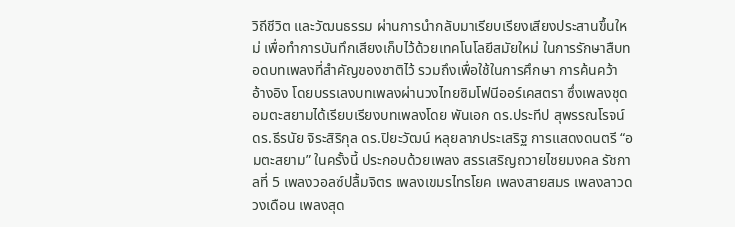วิถีชีวิต และวัฒนธรรม ผ่านการนำกลับมาเรียบเรียงเสียงประสานขึ้นใหม่ เพื่อทำการบันทึกเสียงเก็บไว้ด้วยเทคโนโลยีสมัยใหม่ ในการรักษาสืบทอดบทเพลงที่สำคัญของชาติไว้ รวมถึงเพื่อใช้ในการศึกษา การค้นคว้า อ้างอิง โดยบรรเลงบทเพลงผ่านวงไทยซิมโฟนีออร์เคสตรา ซึ่งเพลงชุดอมตะสยามได้เรียบเรียงบทเพลงโดย พันเอก ดร.ประทีป สุพรรณโรจน์ ดร.ธีรนัย จิระสิริกุล ดร.ปิยะวัฒน์ หลุยลาภประเสริฐ การแสดงดนตรี “อมตะสยาม” ในครั้งนี้ ประกอบด้วยเพลง สรรเสริญถวายไชยมงคล รัชกาลที่ 5 เพลงวอลซ์ปลื้มจิตร เพลงเขมรไทรโยค เพลงสายสมร เพลงลาวดวงเดือน เพลงสุด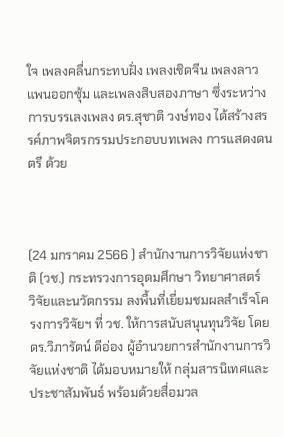ใจ เพลงคลื่นกระทบฝั่ง เพลงเชิดจีน เพลงลาวแพนออกซุ้ม และเพลงสิบสองภาษา ซึ่งระหว่างการบรรเลงเพลง ดร.สุชาติ วงษ์ทอง ได้สร้างสรรค์ภาพจิตรกรรมประกอบบทเพลง การแสดงดนตรี ด้วย



(24 มกราคม 2566 ) สำนักงานการวิจัยแห่งชาติ (วช.) กระทรวงการอุดมศึกษา วิทยาศาสตร์  วิจัยและนวัตกรรม ลงพื้นที่เยี่ยมชมผลสำเร็จโครงการวิจัยฯ ที่ วช. ให้การสนับสนุนทุนวิจัย โดย ดร.วิภารัตน์ ดีอ่อง ผู้อำนวยการสำนักงานการวิจัยแห่งชาติ ได้มอบหมายให้ กลุ่มสารนิเทศและประชาสัมพันธ์ พร้อมด้วยสื่อมวล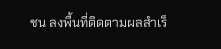ชน ลงพื้นที่ติดตามผลสำเร็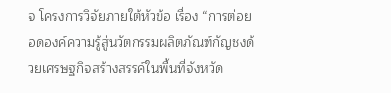จ โครงการวิจัยภายใต้หัวข้อ เรื่อง “การต่อยอดองค์ความรู้สู่นวัตกรรมผลิตภัณฑ์กัญชงด้วยเศรษฐกิจสร้างสรรค์ในพื้นที่จังหวัด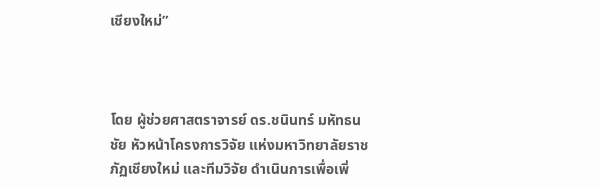เชียงใหม่”



โดย ผู้ช่วยศาสตราจารย์ ดร.ชนินทร์ มหัทธนชัย หัวหน้าโครงการวิจัย แห่งมหาวิทยาลัยราชภัฏเชียงใหม่ และทีมวิจัย ดำเนินการเพื่อเพิ่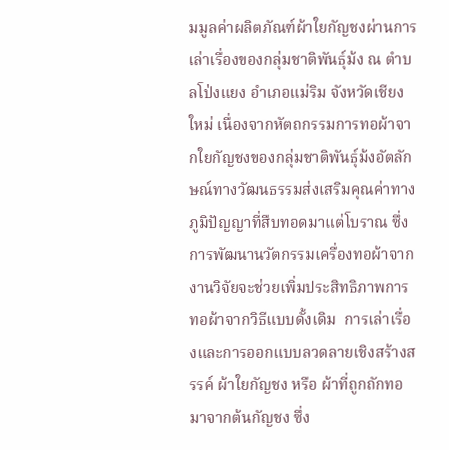มมูลค่าผลิตภัณฑ์ผ้าใยกัญชงผ่านการเล่าเรื่องของกลุ่มชาติพันธุ์ม้ง ณ ตำบลโป่งแยง อำเภอแม่ริม จังหวัดเชียงใหม่ เนื่องจากหัตถกรรมการทอผ้าจากใยกัญชงของกลุ่มชาติพันธุ์ม้งอัตลักษณ์ทางวัฒนธรรมส่งเสริมคุณค่าทางภูมิปัญญาที่สืบทอดมาแต่โบราณ ซึ่งการพัฒนานวัตกรรมเครื่องทอผ้าจากงานวิจัยจะช่วยเพิ่มประสิทธิภาพการทอผ้าจากวิธีแบบดั้งเดิม  การเล่าเรื่องและการออกแบบลวดลายเชิงสร้างสรรค์ ผ้าใยกัญชง หรือ ผ้าที่ถูกถักทอมาจากต้นกัญชง ซึ่ง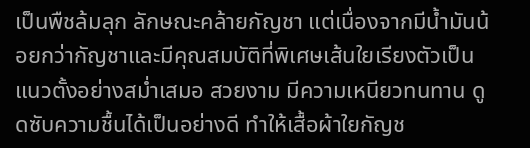เป็นพืชล้มลุก ลักษณะคล้ายกัญชา แต่เนื่องจากมีน้ำมันน้อยกว่ากัญชาและมีคุณสมบัติที่พิเศษเส้นใยเรียงตัวเป็นแนวตั้งอย่างสม่ำเสมอ สวยงาม มีความเหนียวทนทาน ดูดซับความชื้นได้เป็นอย่างดี ทำให้เสื้อผ้าใยกัญช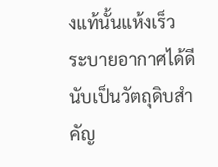งแท้นั้นแห้งเร็ว ระบายอากาศได้ดี นับเป็นวัตถุดิบสำคัญ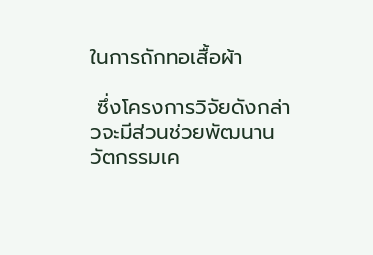ในการถักทอเสื้อผ้า

 ซึ่งโครงการวิจัยดังกล่าวจะมีส่วนช่วยพัฒนานวัตกรรมเค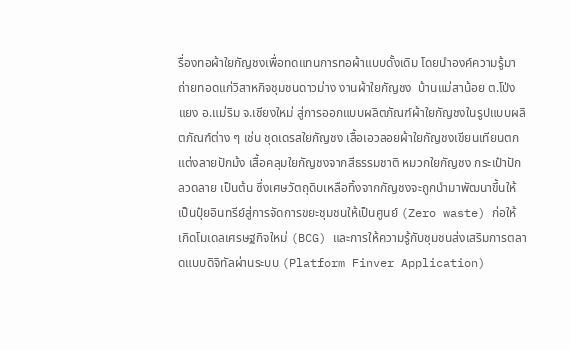รื่องทอผ้าใยกัญชงเพื่อทดแทนการทอผ้าแบบดั้งเดิม โดยนำองค์ความรู้มาถ่ายทอดแก่วิสาหกิจชุมชนดาวม่าง งานผ้าใยกัญชง  บ้านแม่สาน้อย ต.โป่งแยง อ.แม่ริม จ.เชียงใหม่ สู่การออกแบบผลิตภัณฑ์ผ้าใยกัญชงในรูปแบบผลิตภัณฑ์ต่าง ๆ เช่น ชุดเดรสใยกัญชง เสื้อเอวลอยผ้าใยกัญชงเขียนเทียนตกแต่งลายปักม้ง เสื้อคลุมใยกัญชงจากสีธรรมชาติ หมวกใยกัญชง กระเป๋าปักลวดลาย เป็นต้น ซึ่งเศษวัตถุดิบเหลือทิ้งจากกัญชงจะถูกนำมาพัฒนาขึ้นให้เป็นปุ๋ยอินทรีย์สู่การจัดการขยะชุมชนให้เป็นศูนย์ (Zero waste) ก่อให้เกิดโมเดลเศรษฐกิจใหม่ (BCG) และการให้ความรู้กับชุมชนส่งเสริมการตลาดแบบดิจิทัลผ่านระบบ (Platform Finver Application)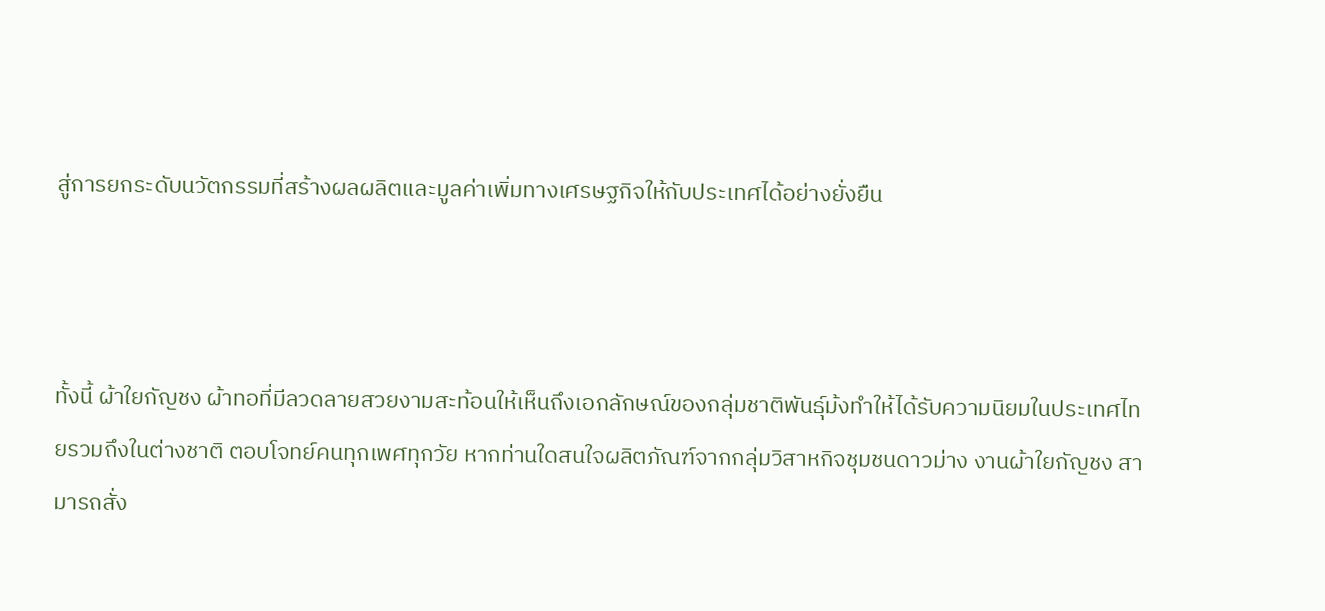สู่การยกระดับนวัตกรรมที่สร้างผลผลิตและมูลค่าเพิ่มทางเศรษฐกิจให้กับประเทศได้อย่างยั่งยืน



ทั้งนี้ ผ้าใยกัญชง ผ้าทอที่มีลวดลายสวยงามสะท้อนให้เห็นถึงเอกลักษณ์ของกลุ่มชาติพันธุ์ม้งทำให้ได้รับความนิยมในประเทศไทยรวมถึงในต่างชาติ ตอบโจทย์คนทุกเพศทุกวัย หากท่านใดสนใจผลิตภัณฑ์จากกลุ่มวิสาหกิจชุมชนดาวม่าง งานผ้าใยกัญชง สามารถสั่ง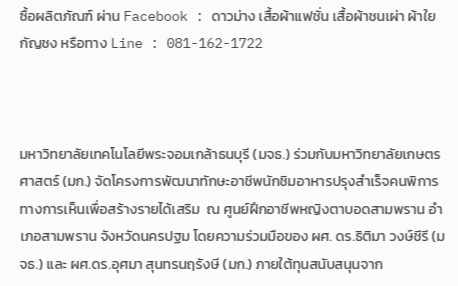ซื้อผลิตภัณฑ์ ผ่าน Facebook : ดาวม่าง เสื้อผ้าแฟชั่น เสื้อผ้าชนเผ่า ผ้าใยกัญชง หรือทาง Line : 081-162-1722



มหาวิทยาลัยเทคโนโลยีพระจอมเกล้าธนบุรี (มจธ.) ร่วมกับมหาวิทยาลัยเกษตรศาสตร์ (มก.) จัดโครงการพัฒนาทักษะอาชีพนักชิมอาหารปรุงสำเร็จคนพิการทางการเห็นเพื่อสร้างรายได้เสริม  ณ ศูนย์ฝึกอาชีพหญิงตาบอดสามพราน อำเภอสามพราน จังหวัดนครปฐม โดยความร่วมมือของ ผศ. ดร.ธิติมา วงษ์ชีรี (มจธ.) และ ผศ.ดร.อุศมา สุนทรนฤรังษี (มก.) ภายใต้ทุนสนับสนุนจาก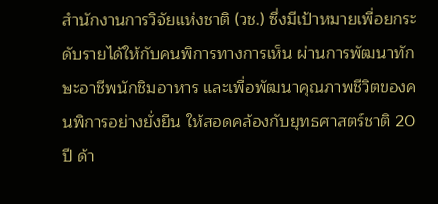สำนักงานการวิจัยแห่งชาติ (วช.) ซึ่งมีเป้าหมายเพื่อยกระดับรายได้ให้กับคนพิการทางการเห็น ผ่านการพัฒนาทักษะอาชีพนักชิมอาหาร และเพื่อพัฒนาคุณภาพชีวิตของคนพิการอย่างยั่งยืน ให้สอดคล้องกับยุทธศาสตร์ชาติ 20 ปี ด้า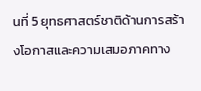นที่ 5 ยุทธศาสตร์ชาติด้านการสร้างโอกาสและความเสมอภาคทาง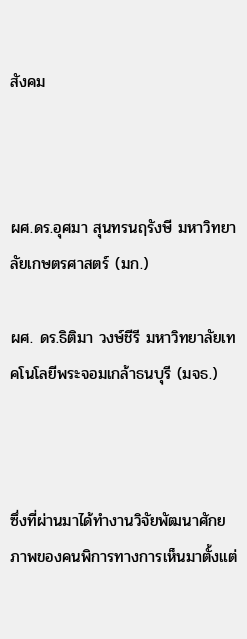สังคม



ผศ.ดร.อุศมา สุนทรนฤรังษี มหาวิทยาลัยเกษตรศาสตร์ (มก.)

ผศ. ดร.ธิติมา วงษ์ชีรี มหาวิทยาลัยเทคโนโลยีพระจอมเกล้าธนบุรี (มจธ.)



ซึ่งที่ผ่านมาได้ทำงานวิจัยพัฒนาศักยภาพของคนพิการทางการเห็นมาตั้งแต่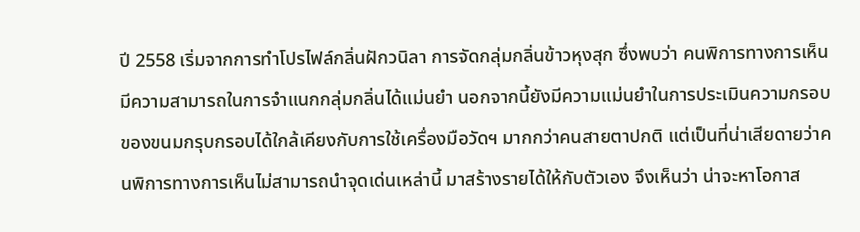ปี 2558 เริ่มจากการทำโปรไฟล์กลิ่นฝักวนิลา การจัดกลุ่มกลิ่นข้าวหุงสุก ซึ่งพบว่า คนพิการทางการเห็นมีความสามารถในการจำแนกกลุ่มกลิ่นได้แม่นยำ นอกจากนี้ยังมีความแม่นยำในการประเมินความกรอบของขนมกรุบกรอบได้ใกล้เคียงกับการใช้เครื่องมือวัดฯ มากกว่าคนสายตาปกติ แต่เป็นที่น่าเสียดายว่าคนพิการทางการเห็นไม่สามารถนำจุดเด่นเหล่านี้ มาสร้างรายได้ให้กับตัวเอง จึงเห็นว่า น่าจะหาโอกาส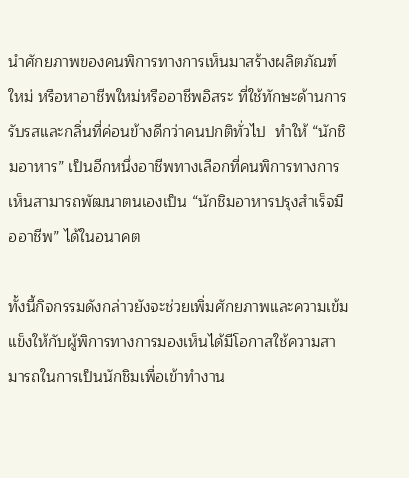นำศักยภาพของคนพิการทางการเห็นมาสร้างผลิตภัณฑ์ใหม่ หรือหาอาชีพใหม่หรืออาชีพอิสระ ที่ใช้ทักษะด้านการรับรสและกลิ่นที่ค่อนข้างดีกว่าคนปกติทั่วไป  ทำให้ “นักชิมอาหาร” เป็นอีกหนึ่งอาชีพทางเลือกที่คนพิการทางการเห็นสามารถพัฒนาตนเองเป็น “นักชิมอาหารปรุงสำเร็จมืออาชีพ” ได้ในอนาคต

ทั้งนี้กิจกรรมดังกล่าวยังจะช่วยเพิ่มศักยภาพและความเข้มแข็งให้กับผู้พิการทางการมองเห็นได้มีโอกาสใช้ความสามารถในการเป็นนักชิมเพื่อเข้าทำงาน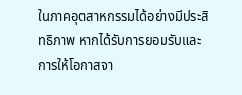ในภาคอุตสาหกรรมได้อย่างมีประสิทธิภาพ หากได้รับการยอมรับและการให้โอกาสจา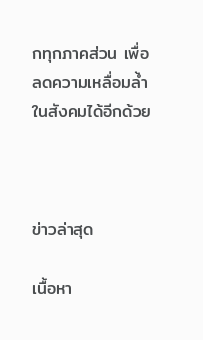กทุกภาคส่วน เพื่อลดความเหลื่อมล้ำในสังคมได้อีกด้วย



ข่าวล่าสุด

เนื้อหา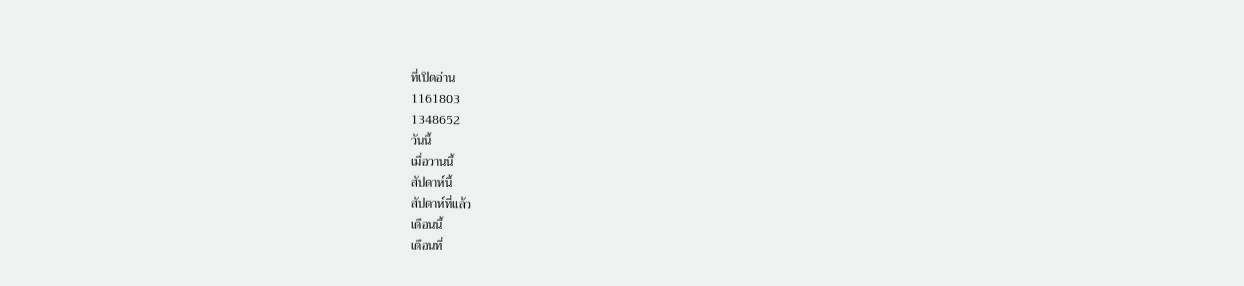ที่เปิดอ่าน
1161803
1348652
วันนี้
เมื่อวานนี้
สัปดาห์นี้
สัปดาห์ที่แล้ว
เดือนนี้
เดือนที่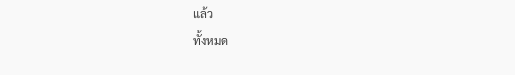แล้ว
ทั้งหมด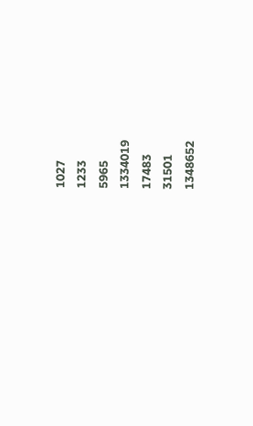1027
1233
5965
1334019
17483
31501
1348652